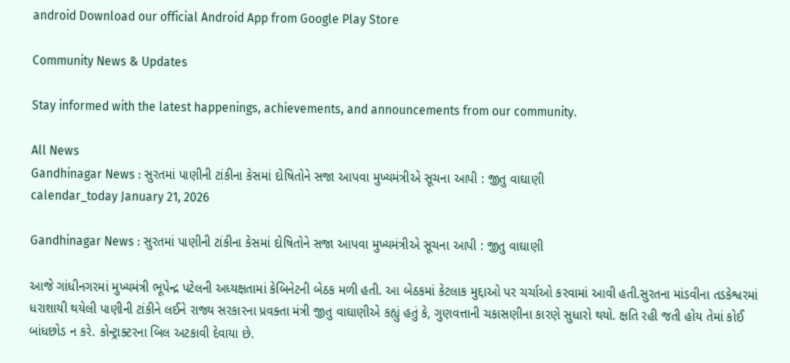android Download our official Android App from Google Play Store

Community News & Updates

Stay informed with the latest happenings, achievements, and announcements from our community.

All News
Gandhinagar News : સુરતમાં પાણીની ટાંકીના કેસમાં દોષિતોને સજા આપવા મુખ્યમંત્રીએ સૂચના આપી : જીતુ વાઘાણી
calendar_today January 21, 2026

Gandhinagar News : સુરતમાં પાણીની ટાંકીના કેસમાં દોષિતોને સજા આપવા મુખ્યમંત્રીએ સૂચના આપી : જીતુ વાઘાણી

આજે ગાંધીનગરમાં મુખ્યમંત્રી ભૂપેન્દ્ર પટેલની અધ્યક્ષતામાં કેબિનેટની બેઠક મળી હતી. આ બેઠકમાં કેટલાક મુદ્દાઓ પર ચર્ચાઓ કરવામાં આવી હતી.સુરતના માંડવીના તડકેશ્વરમાં ધરાશાયી થયેલી પાણીની ટાંકીને લઈને રાજ્ય સરકારના પ્રવક્તા મંત્રી જીતુ વાઘાણીએ કહ્યું હતું કે, ગુણવત્તાની ચકાસણીના કારણે સુધારો થયો. ક્ષતિ રહી જતી હોય તેમાં કોઈ બાંધછોડ ન કરે. કોન્ટ્રાક્ટરના બિલ અટકાવી દેવાયા છે.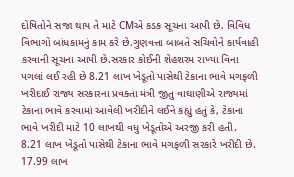દોષિતોને સજા થાય તે માટે CMએ કડક સૂચના આપી છે. વિવિધ વિભાગો બાંધકામનું કામ કરે છે.ગુણવત્તા બાબતે સચિવોને કાર્યવાહી કરવાની સૂચના આપી છે.સરકાર કોઈની શેહશરમ રાખ્યા વિના પગલાં લઈ રહી છે 8.21 લાખ ખેડૂતો પાસેથી ટેકાના ભાવે મગફળી ખરીદાઈ રાજ્ય સરકારના પ્રવક્તા મંત્રી જીતુ વાઘાણીએ રાજ્યમાં ટેકાના ભાવે કરવામાં આવેલી ખરીદીને લઈને કહ્યું હતું કે, ટેકાના ભાવે ખરીદી માટે 10 લાખથી વધુ ખેડૂતોએ અરજી કરી હતી. 8.21 લાખ ખેડૂતો પાસેથી ટેકાના ભાવે મગફળી સરકારે ખરીદી છે. 17.99 લાખ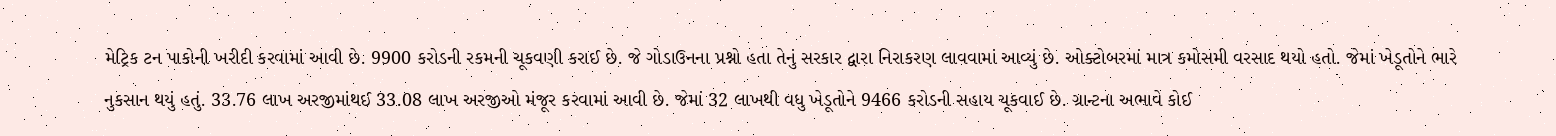મેટ્રિક ટન પાકોની ખરીદી કરવામાં આવી છે. 9900 કરોડની રકમની ચૂકવણી કરાઈ છે. જે ગોડાઉનના પ્રશ્નો હતા તેનું સરકાર દ્વારા નિરાકરણ લાવવામાં આવ્યું છે. ઓક્ટોબરમાં માત્ર કમોસમી વરસાદ થયો હતો. જેમાં ખેડૂતોને ભારે નુકસાન થયું હતું. 33.76 લાખ અરજીમાંથઈ 33.08 લાખ અરજીઓ મંજૂર કરવામાં આવી છે. જેમાં 32 લાખથી વધુ ખેડૂતોને 9466 કરોડની સહાય ચૂકવાઈ છે. ગ્રાન્ટના અભાવે કોઈ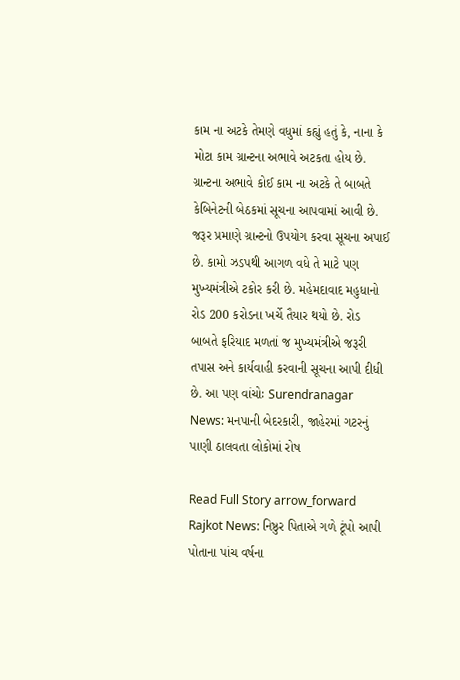કામ ના અટકે તેમણે વધુમાં કહ્યું હતું કે, નાના કે મોટા કામ ગ્રાન્ટના અભાવે અટકતા હોય છે. ગ્રાન્ટના અભાવે કોઈ કામ ના અટકે તે બાબતે કેબિનેટની બેઠકમાં સૂચના આપવામાં આવી છે. જરૂર પ્રમાણે ગ્રાન્ટનો ઉપયોગ કરવા સૂચના અપાઈ છે. કામો ઝડપથી આગળ વધે તે માટે પણ મુખ્યમંત્રીએ ટકોર કરી છે. મહેમદાવાદ મહુધાનો રોડ 200 કરોડના ખર્ચે તૈયાર થયો છે. રોડ બાબતે ફરિયાદ મળતાં જ મુખ્યમંત્રીએ જરૂરી તપાસ અને કાર્યવાહી કરવાની સૂચના આપી દીધી છે. આ પણ વાંચોઃ Surendranagar News: મનપાની બેદરકારી, જાહેરમાં ગટરનું પાણી ઠાલવતા લોકોમાં રોષ

Read Full Story arrow_forward
Rajkot News: નિષ્ઠુર પિતાએ ગળે ટૂંપો આપી પોતાના પાંચ વર્ષના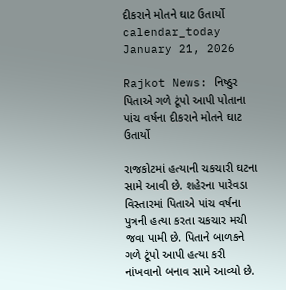દીકરાને મોતને ઘાટ ઉતાર્યો
calendar_today January 21, 2026

Rajkot News: નિષ્ઠુર પિતાએ ગળે ટૂંપો આપી પોતાના પાંચ વર્ષના દીકરાને મોતને ઘાટ ઉતાર્યો

રાજકોટમાં હત્યાની ચકચારી ઘટના સામે આવી છે. શહેરના પારેવડા વિસ્તારમાં પિતાએ પાંચ વર્ષના પુત્રની હત્યા કરતા ચકચાર મચી જવા પામી છે. પિતાને બાળકને ગળે ટૂંપો આપી હત્યા કરી નાંખવાનો બનાવ સામે આવ્યો છે.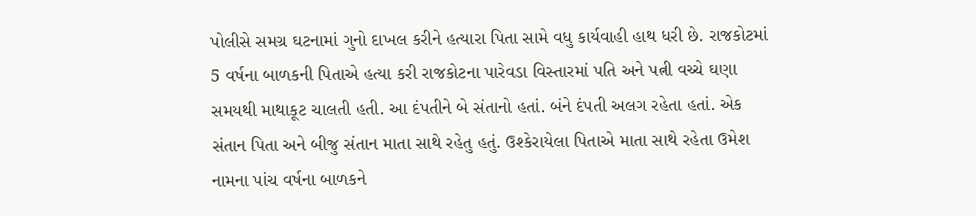પોલીસે સમગ્ર ઘટનામાં ગુનો દાખલ કરીને હત્યારા પિતા સામે વધુ કાર્યવાહી હાથ ધરી છે. રાજકોટમાં 5 વર્ષના બાળકની પિતાએ હત્યા કરી રાજકોટના પારેવડા વિસ્તારમાં પતિ અને પત્ની વચ્ચે ઘણા સમયથી માથાકૂટ ચાલતી હતી. આ દંપતીને બે સંતાનો હતાં. બંને દંપતી અલગ રહેતા હતાં. એક સંતાન પિતા અને બીજુ સંતાન માતા સાથે રહેતુ હતું. ઉશ્કેરાયેલા પિતાએ માતા સાથે રહેતા ઉમેશ નામના પાંચ વર્ષના બાળકને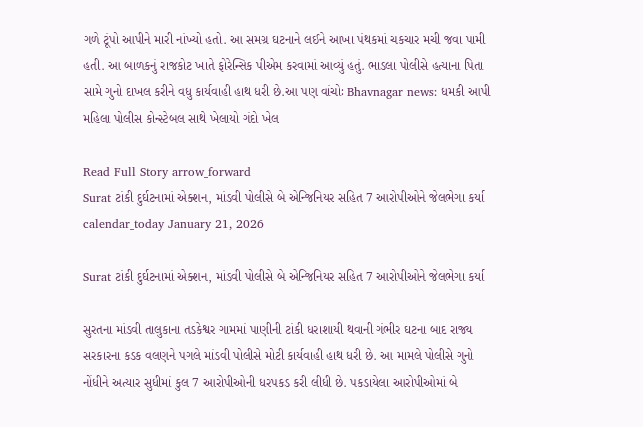ગળે ટૂંપો આપીને મારી નાંખ્યો હતો. આ સમગ્ર ઘટનાને લઈને આખા પંથકમાં ચકચાર મચી જવા પામી હતી. આ બાળકનું રાજકોટ ખાતે ફોરેન્સિક પીએમ કરવામાં આવ્યું હતું. ભાડલા પોલીસે હત્યાના પિતા સામે ગુનો દાખલ કરીને વધુ કાર્યવાહી હાથ ધરી છે.આ પણ વાંચોઃ Bhavnagar news: ધમકી આપી મહિલા પોલીસ કોન્સ્ટેબલ સાથે ખેલાયો ગંદો ખેલ

Read Full Story arrow_forward
Surat ટાંકી દુર્ઘટનામાં એક્શન, માંડવી પોલીસે બે એન્જિનિયર સહિત 7 આરોપીઓને જેલભેગા કર્યા
calendar_today January 21, 2026

Surat ટાંકી દુર્ઘટનામાં એક્શન, માંડવી પોલીસે બે એન્જિનિયર સહિત 7 આરોપીઓને જેલભેગા કર્યા

સુરતના માંડવી તાલુકાના તડકેશ્વર ગામમાં પાણીની ટાંકી ધરાશાયી થવાની ગંભીર ઘટના બાદ રાજ્ય સરકારના કડક વલણને પગલે માંડવી પોલીસે મોટી કાર્યવાહી હાથ ધરી છે. આ મામલે પોલીસે ગુનો નોંધીને અત્યાર સુધીમાં કુલ 7 આરોપીઓની ધરપકડ કરી લીધી છે. પકડાયેલા આરોપીઓમાં બે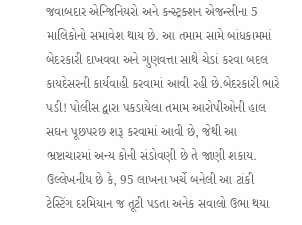જવાબદાર એન્જિનિયરો અને કન્સ્ટ્રક્શન એજન્સીના 5 માલિકોનો સમાવેશ થાય છે. આ તમામ સામે બાંધકામમાં બેદરકારી દાખવવા અને ગુણવત્તા સાથે ચેડાં કરવા બદલ કાયદેસરની કાર્યવાહી કરવામાં આવી રહી છે.બેદરકારી ભારે પડી! પોલીસ દ્વારા પકડાયેલા તમામ આરોપીઓની હાલ સઘન પૂછપરછ શરૂ કરવામાં આવી છે, જેથી આ ભ્રષ્ટાચારમાં અન્ય કોની સંડોવણી છે તે જાણી શકાય. ઉલ્લેખનીય છે કે, 95 લાખના ખર્ચે બનેલી આ ટાંકી ટેસ્ટિંગ દરમિયાન જ તૂટી પડતા અનેક સવાલો ઉભા થયા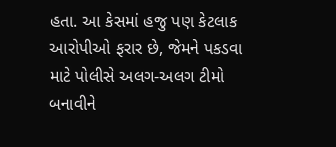હતા. આ કેસમાં હજુ પણ કેટલાક આરોપીઓ ફરાર છે, જેમને પકડવા માટે પોલીસે અલગ-અલગ ટીમો બનાવીને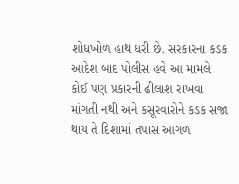શોધખોળ હાથ ધરી છે. સરકારના કડક આદેશ બાદ પોલીસ હવે આ મામલે કોઈ પણ પ્રકારની ઢીલાશ રાખવા માંગતી નથી અને કસૂરવારોને કડક સજા થાય તે દિશામાં તપાસ આગળ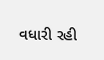વધારી રહી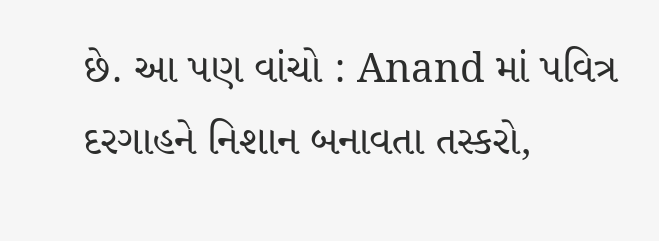છે. આ પણ વાંચો : Anand માં પવિત્ર દરગાહને નિશાન બનાવતા તસ્કરો,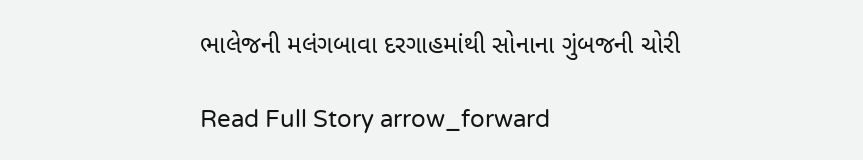ભાલેજની મલંગબાવા દરગાહમાંથી સોનાના ગુંબજની ચોરી

Read Full Story arrow_forward